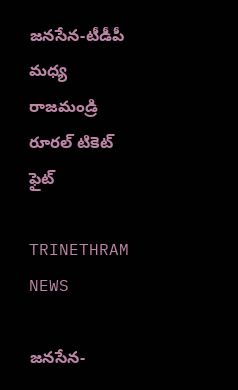జనసేన-టీడీపీ మధ్య రాజమండ్రి రూరల్ టికెట్ ఫైట్

TRINETHRAM NEWS

జనసేన-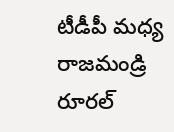టీడీపీ మధ్య రాజమండ్రి రూరల్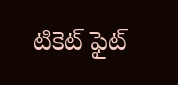టికెట్ ఫైట్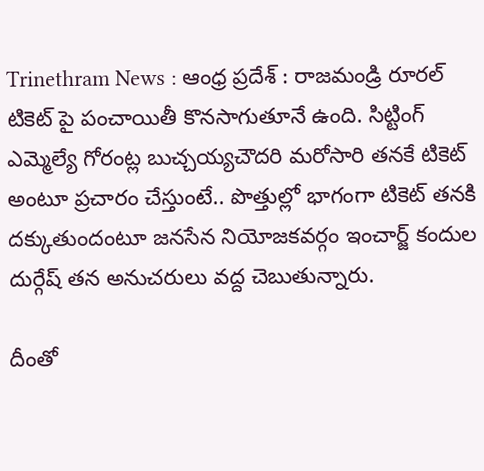Trinethram News : ఆంధ్ర ప్రదేశ్ : రాజమండ్రి రూరల్ టికెట్ పై పంచాయితీ కొనసాగుతూనే ఉంది. సిట్టింగ్ ఎమ్మెల్యే గోరంట్ల బుచ్చయ్యచౌదరి మరోసారి తనకే టికెట్ అంటూ ప్రచారం చేస్తుంటే.. పొత్తుల్లో భాగంగా టికెట్ తనకి దక్కుతుందంటూ జనసేన నియోజకవర్గం ఇంచార్జ్ కందుల దుర్గేష్ తన అనుచరులు వద్ద చెబుతున్నారు.

దీంతో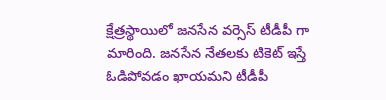క్షేత్రస్థాయిలో జనసేన వర్సెస్ టీడీపీ గా మారింది. జనసేన నేతలకు టికెట్ ఇస్తే ఓడిపోవడం ఖాయమని టీడీపీ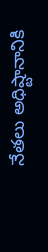నేతలు అధిష్టానానికి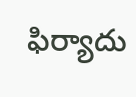ఫిర్యాదు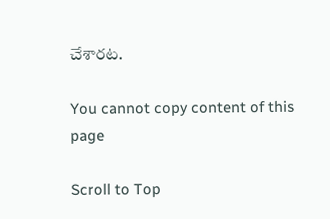చేశారట.

You cannot copy content of this page

Scroll to Top